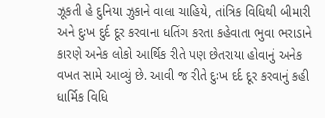ઝૂકતી હે દુનિયા ઝુકાને વાલા ચાહિયે, તાંત્રિક વિધિથી બીમારી અને દુઃખ દુર્દ દૂર કરવાના ધતિંગ કરતા કહેવાતા ભુવા ભરાડાને કારણે અનેક લોકો આર્થિક રીતે પણ છેતરાયા હોવાનું અનેક વખત સામે આવ્યું છે. આવી જ રીતે દુઃખ દર્દ દૂર કરવાનું કહી ધાર્મિક વિધિ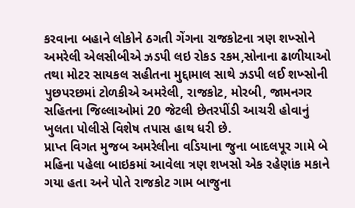કરવાના બહાને લોકોને ઠગતી ગેંગના રાજકોટના ત્રણ શખ્સોને અમરેલી એલસીબીએ ઝડપી લઇ રોકડ રકમ,સોનાના ઢાળીયાઓ તથા મોટર સાયકલ સહીતના મુદ્દામાલ સાથે ઝડપી લઈ શખ્સોની પુછપરછમાં ટોળકીએ અમરેલી, રાજકોટ, મોરબી, જામનગર સહિતના જિલ્લાઓમાં 20 જેટલી છેતરપીંડી આચરી હોવાનું ખુલતા પોલીસે વિશેષ તપાસ હાથ ધરી છે.
પ્રાપ્ત વિગત મુજબ અમરેલીના વડિયાના જુના બાદલપૂર ગામે બે મહિના પહેલા બાઇકમાં આવેલા ત્રણ શખસો એક રહેણાંક મકાને ગયા હતા અને પોતે રાજકોટ ગામ બાજુના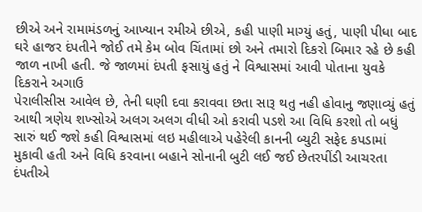છીએ અને રામામંડળનું આખ્યાન રમીએ છીએ, કહી પાણી માગ્યું હતું, પાણી પીધા બાદ ઘરે હાજર દંપતીને જોઈ તમે કેમ બોવ ચિંતામાં છો અને તમારો દિકરો બિમાર રહે છે કહી જાળ નાખી હતી. જે જાળમાં દંપતી ફસાયું હતું ને વિશ્વાસમાં આવી પોતાના યુવકે દિકરાને અગાઉ
પેરાલીસીસ આવેલ છે, તેની ઘણી દવા કરાવવા છતા સારૂ થતુ નહી હોવાનુ જણાવ્યું હતું આથી ત્રણેય શખ્સોએ અલગ અલગ વીધી ઓ કરાવી પડશે આ વિધિ કરશો તો બધું સારું થઈ જશે કહી વિશ્વાસમાં લઇ મહીલાએ પહેરેલી કાનની બ્યુટી સફેદ કપડામાં મુકાવી હતી અને વિધિ કરવાના બહાને સોનાની બુટી લઈ જઈ છેતરપીંડી આચરતા દંપતીએ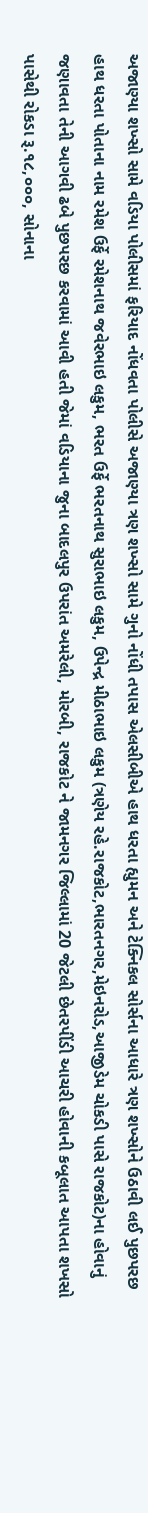અજાણ્યા શખ્સો સામે વડિયા પોલીસમાં ફરિયાદ નોંધવતા પોલીસે અજાણ્યા ત્રણ શખ્સો સામે ગુનો નોંધી તપાસ એલસીબીએ હાથ ધરતા હ્યુમન અને ટેક્નિકલ સોર્સના આધારે ત્રણ શખ્સોને ઉઠાવી લઈ પુછપરછ હાથ ધરતા પોતાના નામ રમેશ ઉર્ફે રમેશનાથ જવેરભાઇ લકુમ, ભરત ઉર્ફે ભરતનાથ સુરાભાઇ લકુમ, ઉપેન્દ્ર મીઠાભાઇ લકુમ (ત્રણેય રહે.રાજકોટ,ભારતનગર,મેઇનરોડ,આજીડેમ ચોકડી પાસે રાજકોટ)ના હોવાનું જણાવતા તેની આગવી ઢબે પુછપરછ કરવામાં આવી હતી જેમાં વડિયાના જુના બાદલપુર ઉપરાંત અમરેલી, મોરબી, રાજકોટ ને જામનગર જિલ્લામાં 20 જેટલી છેતરપીંડી આચરી હોવાની કબૂલાત આપતા શખસો પાસેથી રોકડા રૂ.૧૮,૦૦૦, સોનાના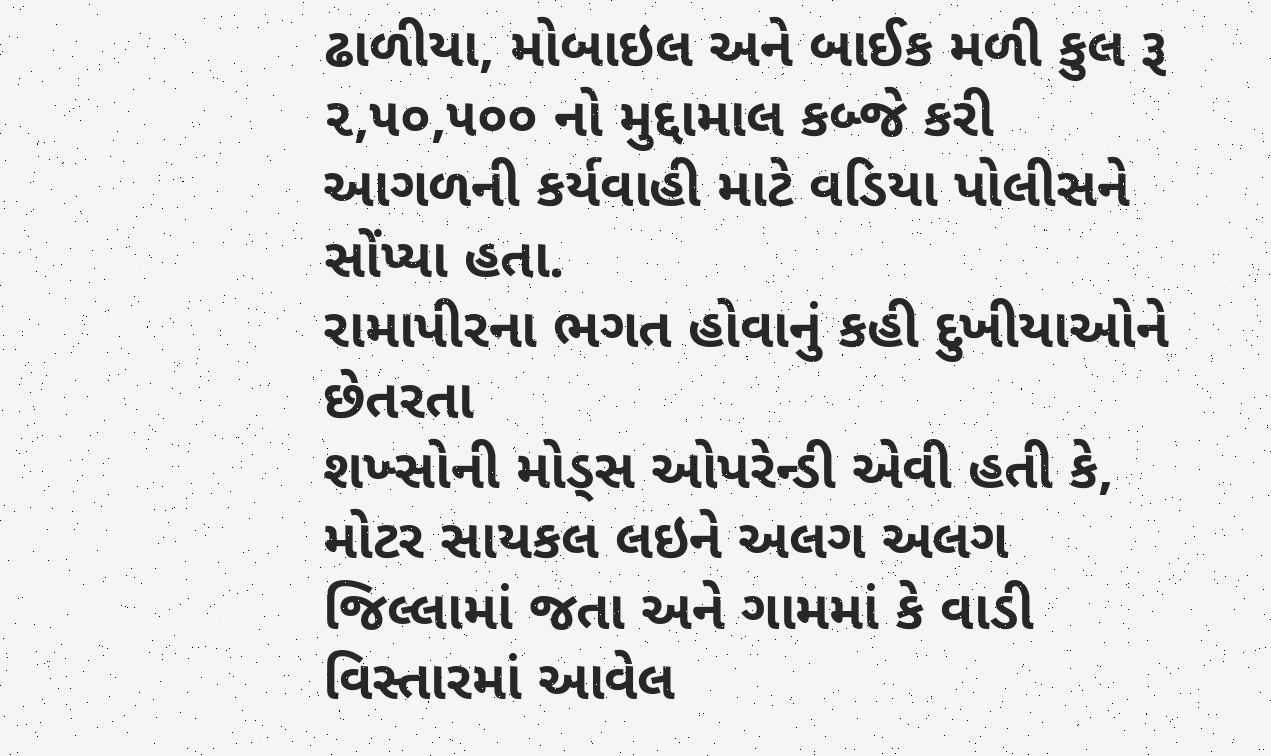ઢાળીયા, મોબાઇલ અને બાઈક મળી કુલ રૂ ૨,૫૦,૫૦૦ નો મુદ્દામાલ કબ્જે કરી આગળની કર્યવાહી માટે વડિયા પોલીસને સોંપ્યા હતા.
રામાપીરના ભગત હોવાનું કહી દુખીયાઓને છેતરતા
શખ્સોની મોડ્સ ઓપરેન્ડી એવી હતી કે, મોટર સાયકલ લઇને અલગ અલગ જિલ્લામાં જતા અને ગામમાં કે વાડી વિસ્તારમાં આવેલ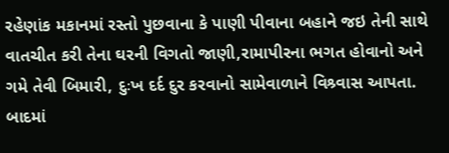રહેણાંક મકાનમાં રસ્તો પુછવાના કે પાણી પીવાના બહાને જઇ તેની સાથે વાતચીત કરી તેના ઘરની વિગતો જાણી,રામાપીરના ભગત હોવાનો અને ગમે તેવી બિમારી, દુઃખ દર્દ દુર કરવાનો સામેવાળાને વિશ્ર્વાસ આપતા. બાદમાં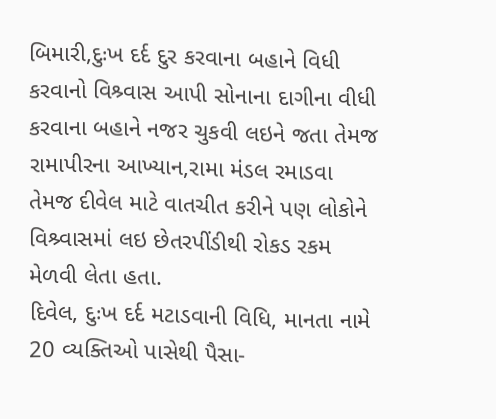બિમારી,દુઃખ દર્દ દુર કરવાના બહાને વિધી કરવાનો વિશ્ર્વાસ આપી સોનાના દાગીના વીધી કરવાના બહાને નજર ચુકવી લઇને જતા તેમજ રામાપીરના આખ્યાન,રામા મંડલ રમાડવા તેમજ દીવેલ માટે વાતચીત કરીને પણ લોકોને વિશ્ર્વાસમાં લઇ છેતરપીંડીથી રોકડ રકમ મેળવી લેતા હતા.
દિવેલ, દુઃખ દર્દ મટાડવાની વિધિ, માનતા નામે 20 વ્યક્તિઓ પાસેથી પૈસા-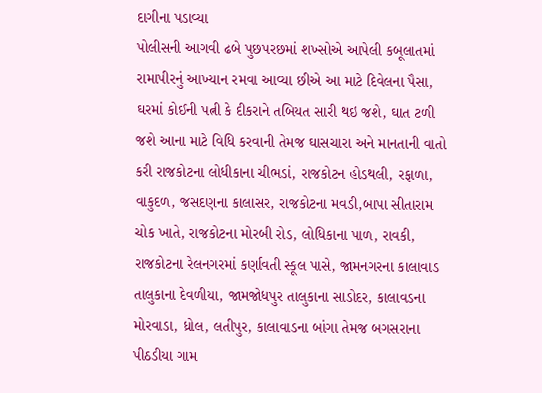દાગીના પડાવ્યા
પોલીસની આગવી ઢબે પુછપરછમાં શખ્સોએ આપેલી કબૂલાતમાં રામાપીરનું આખ્યાન રમવા આવ્યા છીએ આ માટે દિવેલના પૈસા, ઘરમાં કોઈની પત્ની કે દીકરાને તબિયત સારી થઇ જશે, ઘાત ટળી જશે આના માટે વિધિ કરવાની તેમજ ઘાસચારા અને માનતાની વાતો કરી રાજકોટના લોધીકાના ચીભડાં, રાજકોટન હોડથલી, રફાળા, વાકુદળ, જસદણના કાલાસર, રાજકોટના મવડી,બાપા સીતારામ ચોક ખાતે, રાજકોટના મોરબી રોડ, લોધિકાના પાળ, રાવકી, રાજકોટના રેલનગરમાં કર્ણાવતી સ્કૂલ પાસે, જામનગરના કાલાવાડ તાલુકાના દેવળીયા, જામજોધપુર તાલુકાના સાડોદર, કાલાવડના મોરવાડા, ધ્રોલ, લતીપુર, કાલાવાડના બાંગા તેમજ બગસરાના પીઠડીયા ગામ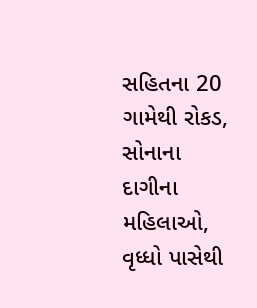સહિતના 20 ગામેથી રોકડ, સોનાના દાગીના મહિલાઓ, વૃધ્ધો પાસેથી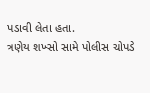પડાવી લેતા હતા.
ત્રણેય શખ્સો સામે પોલીસ ચોપડે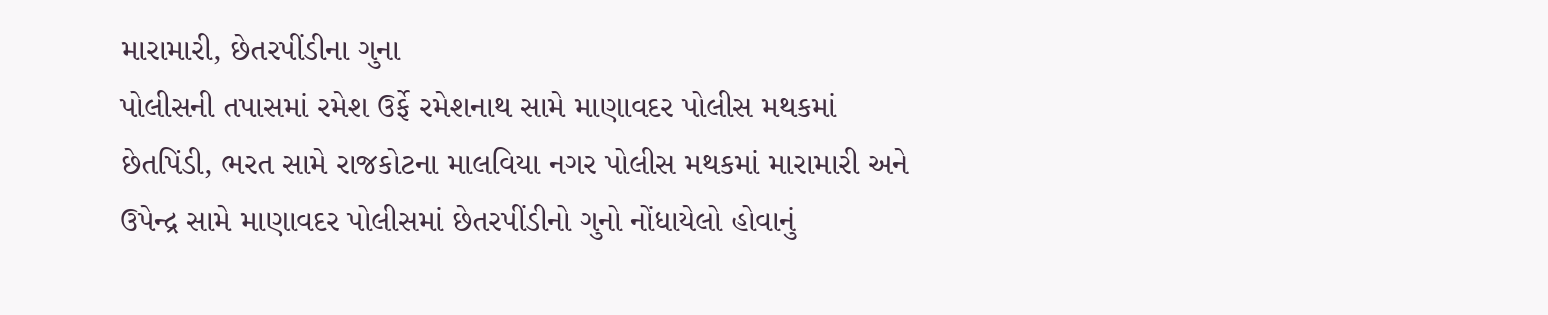મારામારી, છેતરપીંડીના ગુના
પોલીસની તપાસમાં રમેશ ઉર્ફે રમેશનાથ સામે માણાવદર પોલીસ મથકમાં છેતપિંડી, ભરત સામે રાજકોટના માલવિયા નગર પોલીસ મથકમાં મારામારી અને ઉપેન્દ્ર સામે માણાવદર પોલીસમાં છેતરપીંડીનો ગુનો નોંધાયેલો હોવાનું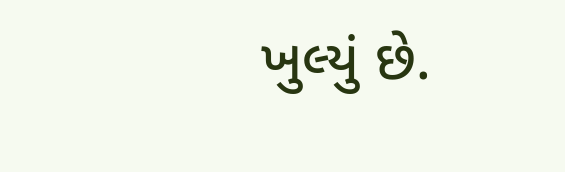ખુલ્યું છે.